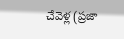చేవెళ్ల (ప్రజా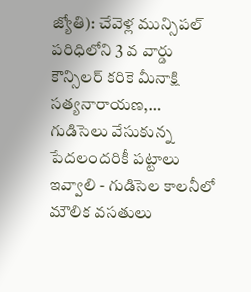జ్యోతి): చేవెళ్ల మున్సిపల్ పరిధిలోని 3 వ వార్డు కౌన్సిలర్ కరికె మీనాక్షి సత్యనారాయణ,…
గుడిసెలు వేసుకున్న పేదలందరికీ పట్టాలు ఇవ్వాలి - గుడిసెల కాలనీలో మౌలిక వసతులు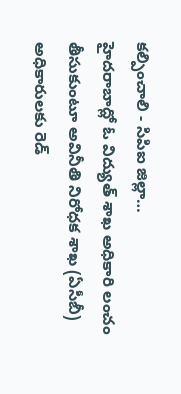కల్పించాలి - సిపిఐ జిల్లా…
హైదరాబాద్లో ఓ విద్యుత్ శాఖ అధికారి లంచం తీసుకుంటూ అవినీతి నిరోధక శాఖ (ఏసీబీ) అధికారులకు రెడ్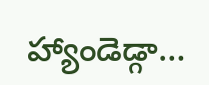హ్యాండెడ్గా…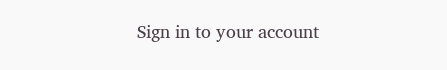Sign in to your account